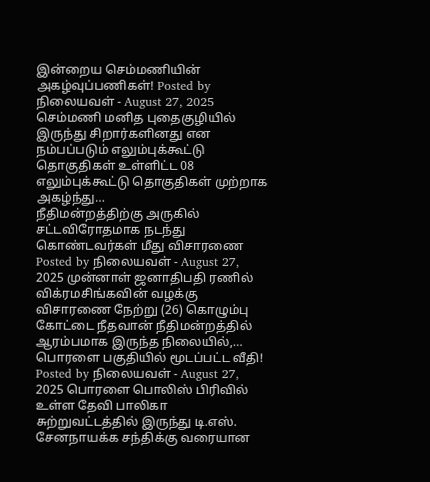இன்றைய செம்மணியின் அகழ்வுப்பணிகள்! Posted by நிலையவள் - August 27, 2025 செம்மணி மனித புதைகுழியில் இருந்து சிறார்களினது என நம்பப்படும் எலும்புக்கூட்டு தொகுதிகள் உள்ளிட்ட 08 எலும்புக்கூட்டு தொகுதிகள் முற்றாக அகழ்ந்து…
நீதிமன்றத்திற்கு அருகில் சட்டவிரோதமாக நடந்து கொண்டவர்கள் மீது விசாரணை Posted by நிலையவள் - August 27, 2025 முன்னாள் ஜனாதிபதி ரணில் விக்ரமசிங்கவின் வழக்கு விசாரணை நேற்று (26) கொழும்பு கோட்டை நீதவான் நீதிமன்றத்தில் ஆரம்பமாக இருந்த நிலையில்,…
பொரளை பகுதியில் மூடப்பட்ட வீதி! Posted by நிலையவள் - August 27, 2025 பொரளை பொலிஸ் பிரிவில் உள்ள தேவி பாலிகா சுற்றுவட்டத்தில் இருந்து டி.எஸ். சேனநாயக்க சந்திக்கு வரையான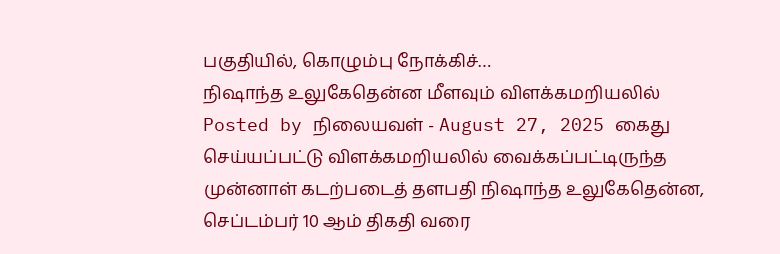பகுதியில், கொழும்பு நோக்கிச்…
நிஷாந்த உலுகேதென்ன மீளவும் விளக்கமறியலில் Posted by நிலையவள் - August 27, 2025 கைது செய்யப்பட்டு விளக்கமறியலில் வைக்கப்பட்டிருந்த முன்னாள் கடற்படைத் தளபதி நிஷாந்த உலுகேதென்ன, செப்டம்பர் 10 ஆம் திகதி வரை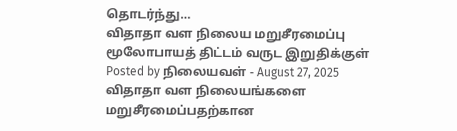தொடர்ந்து…
விதாதா வள நிலைய மறுசீரமைப்பு மூலோபாயத் திட்டம் வருட இறுதிக்குள் Posted by நிலையவள் - August 27, 2025 விதாதா வள நிலையங்களை மறுசீரமைப்பதற்கான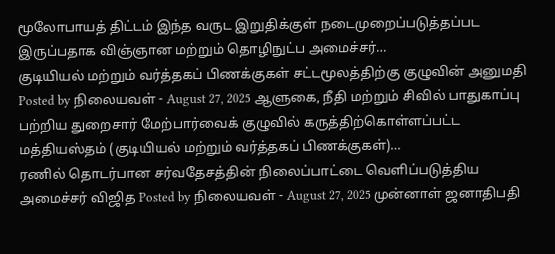மூலோபாயத் திட்டம் இந்த வருட இறுதிக்குள் நடைமுறைப்படுத்தப்பட இருப்பதாக விஞ்ஞான மற்றும் தொழிநுட்ப அமைச்சர்…
குடியியல் மற்றும் வர்த்தகப் பிணக்குகள் சட்டமூலத்திற்கு குழுவின் அனுமதி Posted by நிலையவள் - August 27, 2025 ஆளுகை, நீதி மற்றும் சிவில் பாதுகாப்பு பற்றிய துறைசார் மேற்பார்வைக் குழுவில் கருத்திற்கொள்ளப்பட்ட மத்தியஸ்தம் (குடியியல் மற்றும் வர்த்தகப் பிணக்குகள்)…
ரணில் தொடர்பான சர்வதேசத்தின் நிலைப்பாட்டை வௌிப்படுத்திய அமைச்சர் விஜித Posted by நிலையவள் - August 27, 2025 முன்னாள் ஜனாதிபதி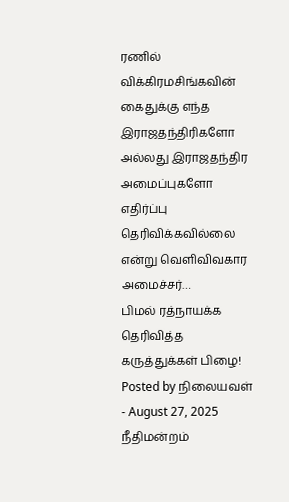ரணில் விக்கிரமசிங்கவின் கைதுக்கு எந்த இராஜதந்திரிகளோ அல்லது இராஜதந்திர அமைப்புகளோ எதிர்ப்பு தெரிவிக்கவில்லை என்று வெளிவிவகார அமைச்சர்…
பிமல் ரத்நாயக்க தெரிவித்த கருத்துக்கள் பிழை! Posted by நிலையவள் - August 27, 2025 நீதிமன்றம்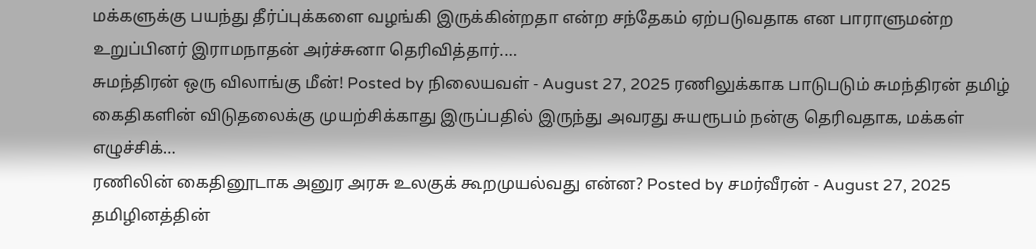மக்களுக்கு பயந்து தீர்ப்புக்களை வழங்கி இருக்கின்றதா என்ற சந்தேகம் ஏற்படுவதாக என பாராளுமன்ற உறுப்பினர் இராமநாதன் அர்ச்சுனா தெரிவித்தார்.…
சுமந்திரன் ஒரு விலாங்கு மீன்! Posted by நிலையவள் - August 27, 2025 ரணிலுக்காக பாடுபடும் சுமந்திரன் தமிழ் கைதிகளின் விடுதலைக்கு முயற்சிக்காது இருப்பதில் இருந்து அவரது சுயரூபம் நன்கு தெரிவதாக, மக்கள் எழுச்சிக்…
ரணிலின் கைதினூடாக அனுர அரசு உலகுக் கூறமுயல்வது என்ன? Posted by சமர்வீரன் - August 27, 2025 தமிழினத்தின்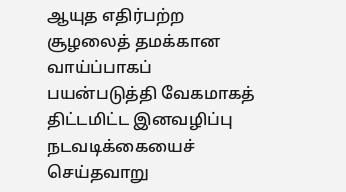ஆயுத எதிர்பற்ற சூழலைத் தமக்கான வாய்ப்பாகப் பயன்படுத்தி வேகமாகத் திட்டமிட்ட இனவழிப்பு நடவடிக்கையைச் செய்தவாறு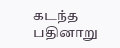கடந்த பதினாறு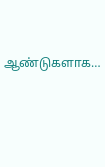ஆண்டுகளாக…